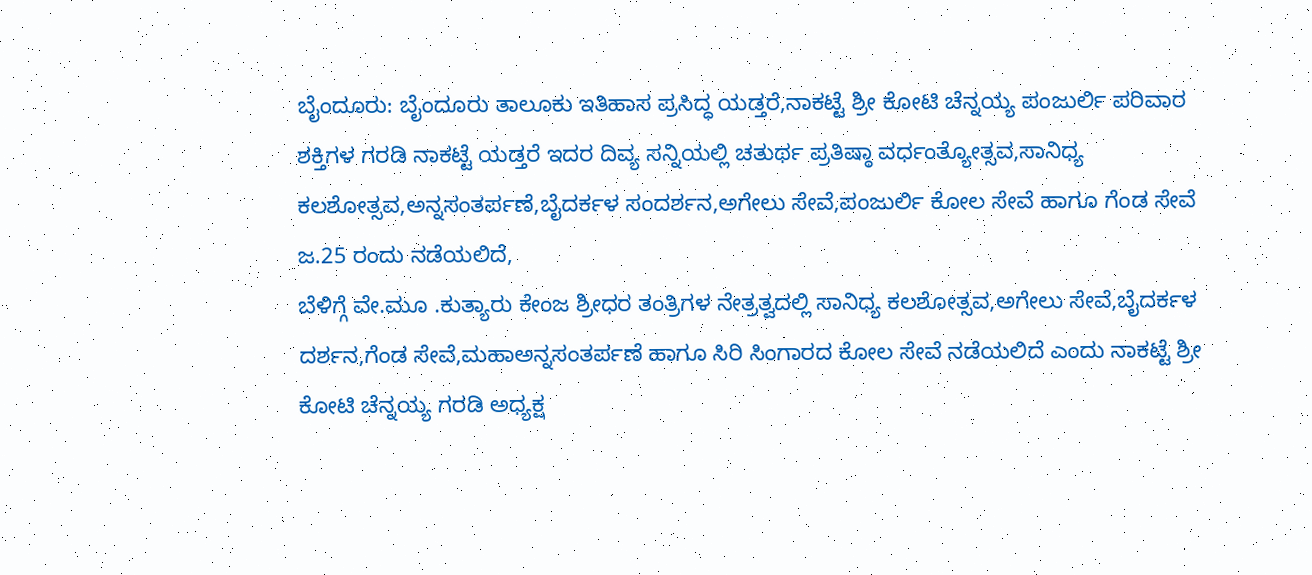ಬೈಂದೂರು: ಬೈಂದೂರು ತಾಲೂಕು ಇತಿಹಾಸ ಪ್ರಸಿದ್ಧ ಯಡ್ತರೆ,ನಾಕಟ್ಟೆ ಶ್ರೀ ಕೋಟಿ ಚೆನ್ನಯ್ಯ ಪಂಜುರ್ಲಿ ಪರಿವಾರ ಶಕ್ತಿಗಳ ಗರಡಿ ನಾಕಟ್ಟೆ ಯಡ್ತರೆ ಇದರ ದಿವ್ಯ ಸನ್ನಿಯಲ್ಲಿ ಚತುರ್ಥ ಪ್ರತಿಷ್ಠಾ ವರ್ಧಂತ್ಯೋತ್ಸವ,ಸಾನಿಧ್ಯ ಕಲಶೋತ್ಸವ,ಅನ್ನಸಂತರ್ಪಣೆ,ಬೈದರ್ಕಳ ಸಂದರ್ಶನ,ಅಗೇಲು ಸೇವೆ,ಪಂಜುರ್ಲಿ ಕೋಲ ಸೇವೆ ಹಾಗೂ ಗೆಂಡ ಸೇವೆ ಜ.25 ರಂದು ನಡೆಯಲಿದೆ,
ಬೆಳಿಗ್ಗೆ ವೇ.ಮೂ .ಕುತ್ಯಾರು ಕೇಂಜ ಶ್ರೀಧರ ತಂತ್ರಿಗಳ ನೇತ್ರತ್ವದಲ್ಲಿ ಸಾನಿಧ್ಯ ಕಲಶೋತ್ಸವ,ಅಗೇಲು ಸೇವೆ,ಬೈದರ್ಕಳ ದರ್ಶನ,ಗೆಂಡ ಸೇವೆ,ಮಹಾಅನ್ನಸಂತರ್ಪಣೆ ಹಾಗೂ ಸಿರಿ ಸಿಂಗಾರದ ಕೋಲ ಸೇವೆ ನಡೆಯಲಿದೆ ಎಂದು ನಾಕಟ್ಟೆ ಶ್ರೀ ಕೋಟಿ ಚೆನ್ನಯ್ಯ ಗರಡಿ ಅಧ್ಯಕ್ಷ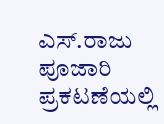ಎಸ್.ರಾಜು ಪೂಜಾರಿ ಪ್ರಕಟಣೆಯಲ್ಲಿ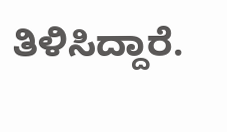ತಿಳಿಸಿದ್ದಾರೆ.